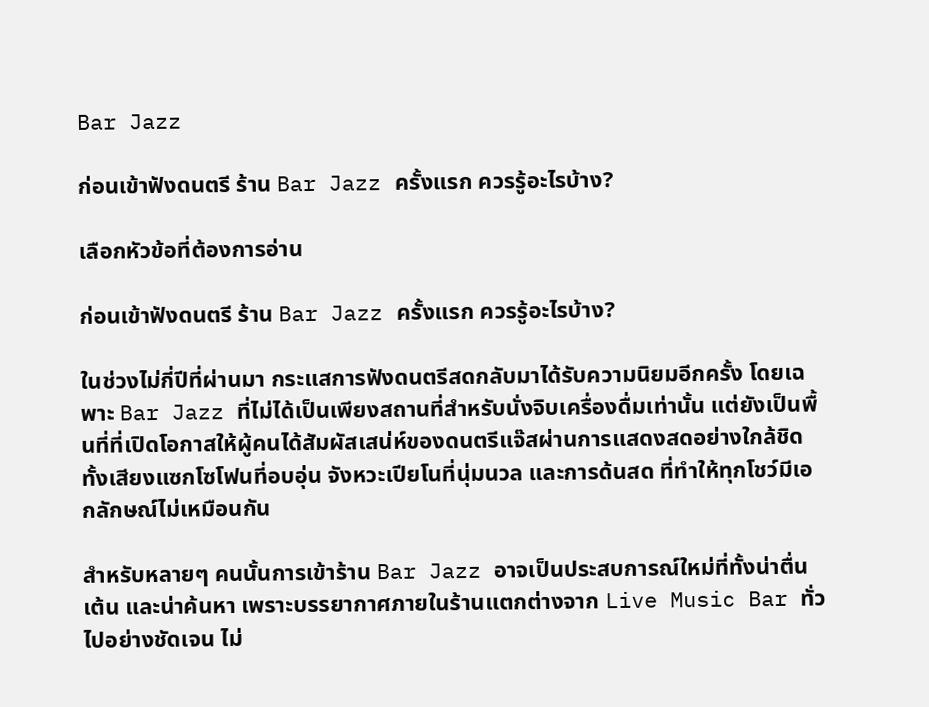Bar Jazz

ก่อนเข้าฟังดนตรี ร้าน Bar Jazz ครั้งแรก ควรรู้อะไรบ้าง?

เลือกหัวข้อที่ต้องการอ่าน

ก่อนเข้าฟังดนตรี ร้าน Bar Jazz ครั้งแรก ควรรู้อะไรบ้าง?

ในช่วงไม่กี่ปีที่ผ่านมา กระแสการฟังดนตรีสดกลับมาได้รับความนิยมอีกครั้ง โดยเฉพาะ Bar Jazz ที่ไม่ได้เป็นเพียงสถานที่สำหรับนั่งจิบเครื่องดื่มเท่านั้น แต่ยังเป็นพื้นที่ที่เปิดโอกาสให้ผู้คนได้สัมผัสเสน่ห์ของดนตรีแจ๊สผ่านการแสดงสดอย่างใกล้ชิด ทั้งเสียงแซกโซโฟนที่อบอุ่น จังหวะเปียโนที่นุ่มนวล และการด้นสด ที่ทำให้ทุกโชว์มีเอกลักษณ์ไม่เหมือนกัน

สำหรับหลายๆ คนนั้นการเข้าร้าน Bar Jazz อาจเป็นประสบการณ์ใหม่ที่ทั้งน่าตื่นเต้น และน่าค้นหา เพราะบรรยากาศภายในร้านแตกต่างจาก Live Music Bar ทั่วไปอย่างชัดเจน ไม่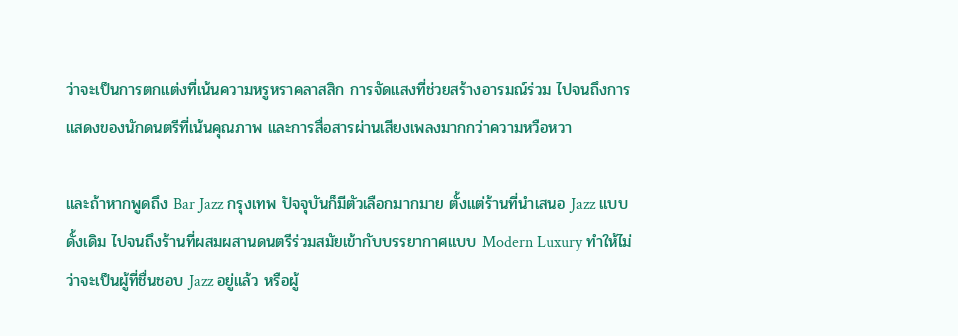ว่าจะเป็นการตกแต่งที่เน้นความหรูหราคลาสสิก การจัดแสงที่ช่วยสร้างอารมณ์ร่วม ไปจนถึงการแสดงของนักดนตรีที่เน้นคุณภาพ และการสื่อสารผ่านเสียงเพลงมากกว่าความหวือหวา

และถ้าหากพูดถึง Bar Jazz กรุงเทพ ปัจจุบันก็มีตัวเลือกมากมาย ตั้งแต่ร้านที่นำเสนอ Jazz แบบดั้งเดิม ไปจนถึงร้านที่ผสมผสานดนตรีร่วมสมัยเข้ากับบรรยากาศแบบ Modern Luxury ทำให้ไม่ว่าจะเป็นผู้ที่ชื่นชอบ Jazz อยู่แล้ว หรือผู้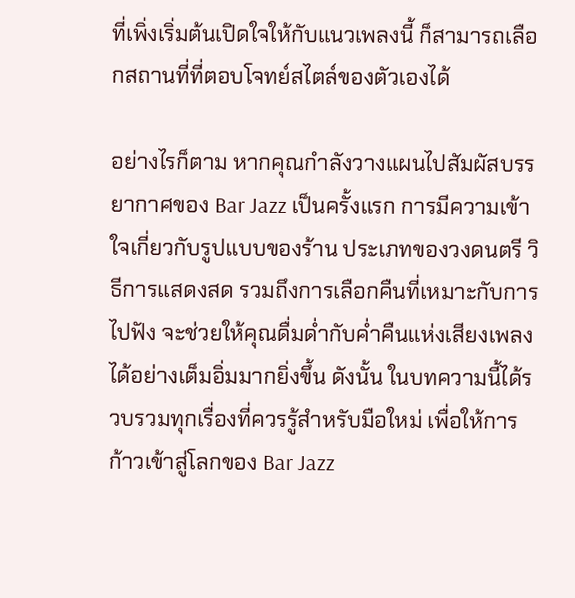ที่เพิ่งเริ่มต้นเปิดใจให้กับแนวเพลงนี้ ก็สามารถเลือกสถานที่ที่ตอบโจทย์สไตล์ของตัวเองได้

อย่างไรก็ตาม หากคุณกำลังวางแผนไปสัมผัสบรรยากาศของ Bar Jazz เป็นครั้งแรก การมีความเข้าใจเกี่ยวกับรูปแบบของร้าน ประเภทของวงดนตรี วิธีการแสดงสด รวมถึงการเลือกคืนที่เหมาะกับการไปฟัง จะช่วยให้คุณดื่มด่ำกับค่ำคืนแห่งเสียงเพลงได้อย่างเต็มอิ่มมากยิ่งขึ้น ดังนั้น ในบทความนี้ได้รวบรวมทุกเรื่องที่ควรรู้สำหรับมือใหม่ เพื่อให้การก้าวเข้าสู่โลกของ Bar Jazz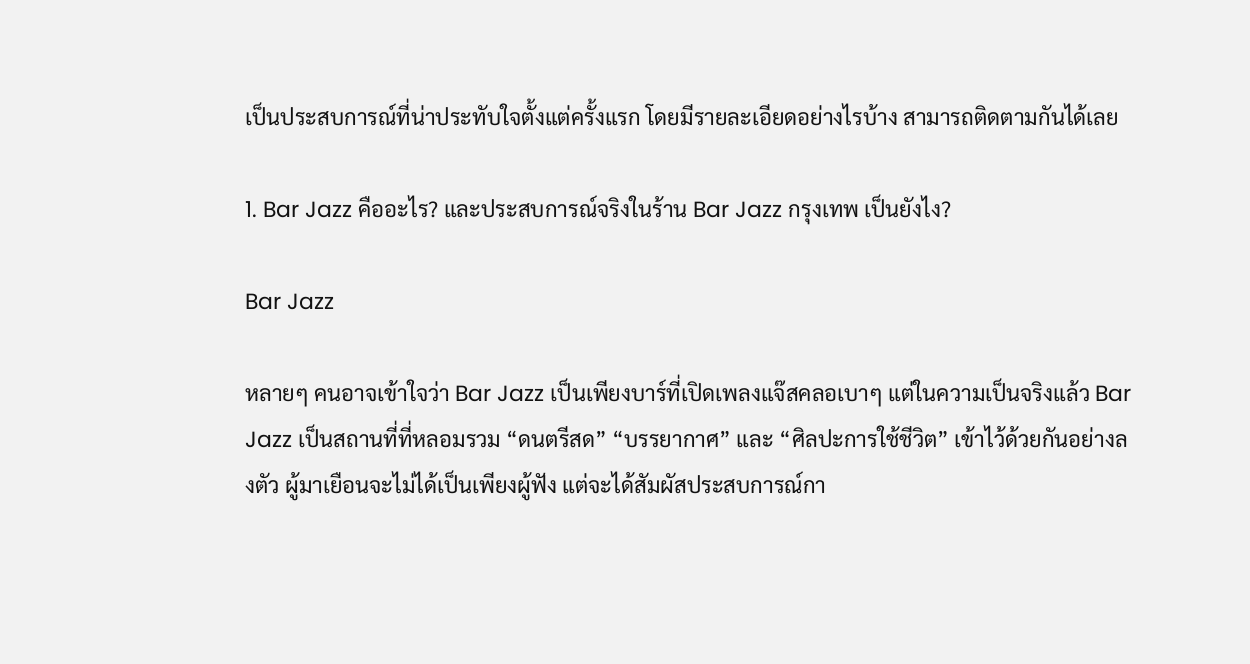เป็นประสบการณ์ที่น่าประทับใจตั้งแต่ครั้งแรก โดยมีรายละเอียดอย่างไรบ้าง สามารถติดตามกันได้เลย

1. Bar Jazz คืออะไร? และประสบการณ์จริงในร้าน Bar Jazz กรุงเทพ เป็นยังไง?

Bar Jazz

หลายๆ คนอาจเข้าใจว่า Bar Jazz เป็นเพียงบาร์ที่เปิดเพลงแจ๊สคลอเบาๆ แต่ในความเป็นจริงแล้ว Bar Jazz เป็นสถานที่ที่หลอมรวม “ดนตรีสด” “บรรยากาศ” และ “ศิลปะการใช้ชีวิต” เข้าไว้ด้วยกันอย่างลงตัว ผู้มาเยือนจะไม่ได้เป็นเพียงผู้ฟัง แต่จะได้สัมผัสประสบการณ์กา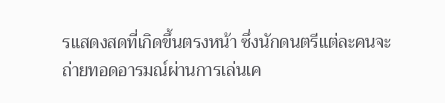รแสดงสดที่เกิดขึ้นตรงหน้า ซึ่งนักดนตรีแต่ละคนจะถ่ายทอดอารมณ์ผ่านการเล่นเค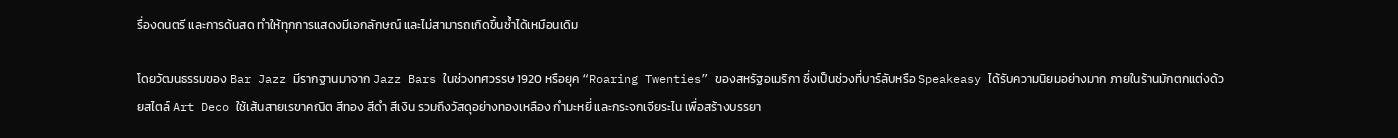รื่องดนตรี และการด้นสด ทำให้ทุกการแสดงมีเอกลักษณ์ และไม่สามารถเกิดขึ้นซ้ำได้เหมือนเดิม

โดยวัฒนธรรมของ Bar Jazz มีรากฐานมาจาก Jazz Bars ในช่วงทศวรรษ 1920 หรือยุค “Roaring Twenties” ของสหรัฐอเมริกา ซึ่งเป็นช่วงที่บาร์ลับหรือ Speakeasy ได้รับความนิยมอย่างมาก ภายในร้านมักตกแต่งด้วยสไตล์ Art Deco ใช้เส้นสายเรขาคณิต สีทอง สีดำ สีเงิน รวมถึงวัสดุอย่างทองเหลือง กำมะหยี่ และกระจกเจียระไน เพื่อสร้างบรรยา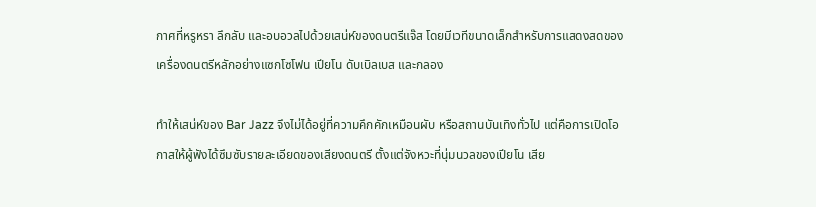กาศที่หรูหรา ลึกลับ และอบอวลไปด้วยเสน่ห์ของดนตรีแจ๊ส โดยมีเวทีขนาดเล็กสำหรับการแสดงสดของเครื่องดนตรีหลักอย่างแซกโซโฟน เปียโน ดับเบิลเบส และกลอง

ทำให้เสน่ห์ของ Bar Jazz จึงไม่ได้อยู่ที่ความคึกคักเหมือนผับ หรือสถานบันเทิงทั่วไป แต่คือการเปิดโอกาสให้ผู้ฟังได้ซึมซับรายละเอียดของเสียงดนตรี ตั้งแต่จังหวะที่นุ่มนวลของเปียโน เสีย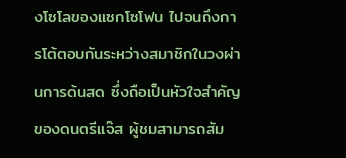งโซโลของแซกโซโฟน ไปจนถึงการโต้ตอบกันระหว่างสมาชิกในวงผ่านการด้นสด ซึ่งถือเป็นหัวใจสำคัญของดนตรีแจ๊ส ผู้ชมสามารถสัม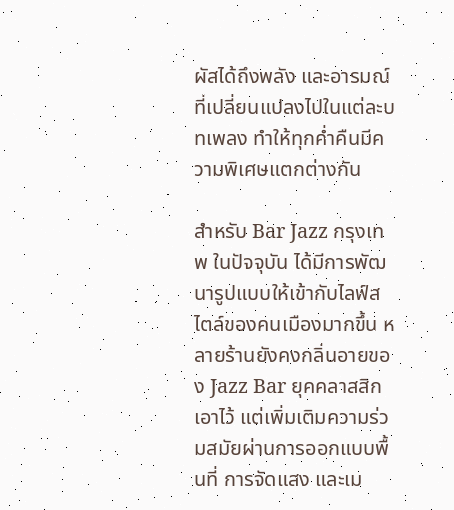ผัสได้ถึงพลัง และอารมณ์ที่เปลี่ยนแปลงไปในแต่ละบทเพลง ทำให้ทุกค่ำคืนมีความพิเศษแตกต่างกัน

สำหรับ Bar Jazz กรุงเทพ ในปัจจุบัน ได้มีการพัฒนารูปแบบให้เข้ากับไลฟ์สไตล์ของคนเมืองมากขึ้น หลายร้านยังคงกลิ่นอายของ Jazz Bar ยุคคลาสสิกเอาไว้ แต่เพิ่มเติมความร่วมสมัยผ่านการออกแบบพื้นที่ การจัดแสง และเม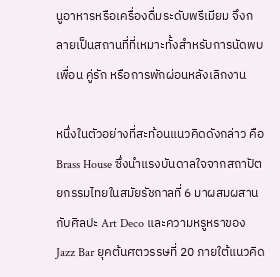นูอาหารหรือเครื่องดื่มระดับพรีเมียม จึงกลายเป็นสถานที่ที่เหมาะทั้งสำหรับการนัดพบเพื่อน คู่รัก หรือการพักผ่อนหลังเลิกงาน

หนึ่งในตัวอย่างที่สะท้อนแนวคิดดังกล่าว คือ Brass House ซึ่งนำแรงบันดาลใจจากสถาปัตยกรรมไทยในสมัยรัชกาลที่ 6 มาผสมผสานกับศิลปะ Art Deco และความหรูหราของ Jazz Bar ยุคต้นศตวรรษที่ 20 ภายใต้แนวคิด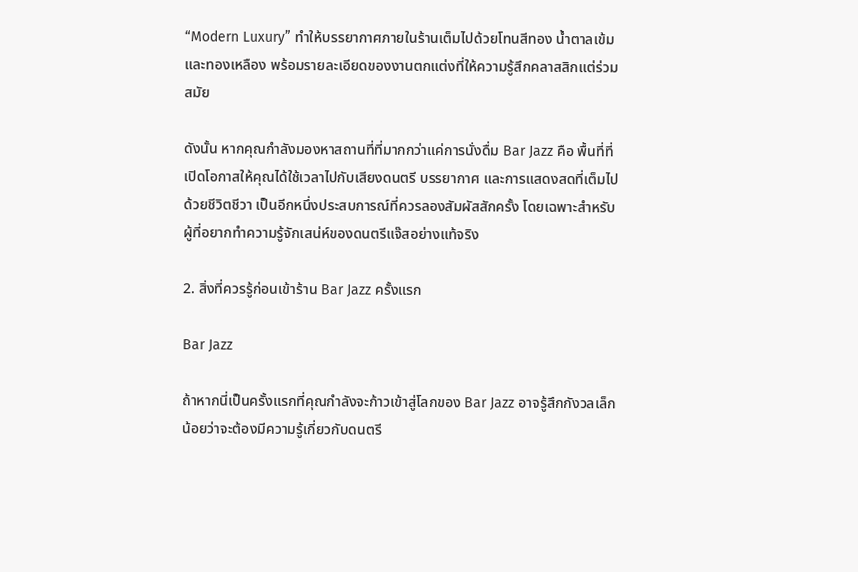“Modern Luxury” ทำให้บรรยากาศภายในร้านเต็มไปด้วยโทนสีทอง น้ำตาลเข้ม และทองเหลือง พร้อมรายละเอียดของงานตกแต่งที่ให้ความรู้สึกคลาสสิกแต่ร่วมสมัย

ดังนั้น หากคุณกำลังมองหาสถานที่ที่มากกว่าแค่การนั่งดื่ม Bar Jazz คือ พื้นที่ที่เปิดโอกาสให้คุณได้ใช้เวลาไปกับเสียงดนตรี บรรยากาศ และการแสดงสดที่เต็มไปด้วยชีวิตชีวา เป็นอีกหนึ่งประสบการณ์ที่ควรลองสัมผัสสักครั้ง โดยเฉพาะสำหรับผู้ที่อยากทำความรู้จักเสน่ห์ของดนตรีแจ๊สอย่างแท้จริง

2. สิ่งที่ควรรู้ก่อนเข้าร้าน Bar Jazz ครั้งแรก

Bar Jazz

ถ้าหากนี่เป็นครั้งแรกที่คุณกำลังจะก้าวเข้าสู่โลกของ Bar Jazz อาจรู้สึกกังวลเล็กน้อยว่าจะต้องมีความรู้เกี่ยวกับดนตรี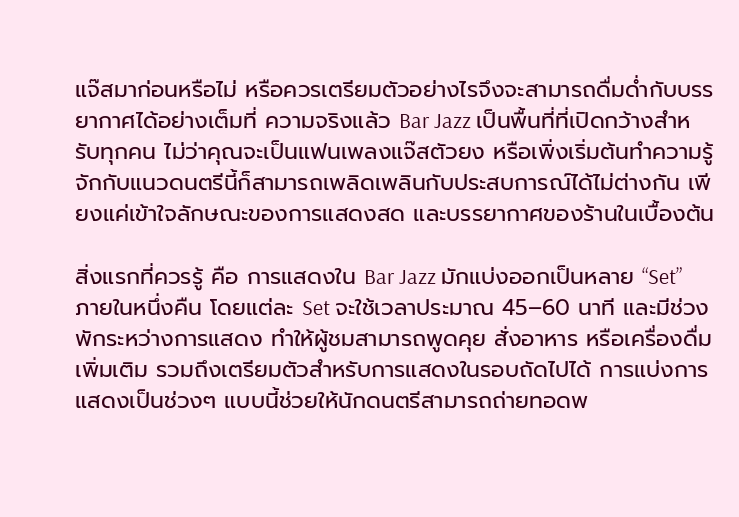แจ๊สมาก่อนหรือไม่ หรือควรเตรียมตัวอย่างไรจึงจะสามารถดื่มด่ำกับบรรยากาศได้อย่างเต็มที่ ความจริงแล้ว Bar Jazz เป็นพื้นที่ที่เปิดกว้างสำหรับทุกคน ไม่ว่าคุณจะเป็นแฟนเพลงแจ๊สตัวยง หรือเพิ่งเริ่มต้นทำความรู้จักกับแนวดนตรีนี้ก็สามารถเพลิดเพลินกับประสบการณ์ได้ไม่ต่างกัน เพียงแค่เข้าใจลักษณะของการแสดงสด และบรรยากาศของร้านในเบื้องต้น

สิ่งแรกที่ควรรู้ คือ การแสดงใน Bar Jazz มักแบ่งออกเป็นหลาย “Set” ภายในหนึ่งคืน โดยแต่ละ Set จะใช้เวลาประมาณ 45–60 นาที และมีช่วงพักระหว่างการแสดง ทำให้ผู้ชมสามารถพูดคุย สั่งอาหาร หรือเครื่องดื่มเพิ่มเติม รวมถึงเตรียมตัวสำหรับการแสดงในรอบถัดไปได้ การแบ่งการแสดงเป็นช่วงๆ แบบนี้ช่วยให้นักดนตรีสามารถถ่ายทอดพ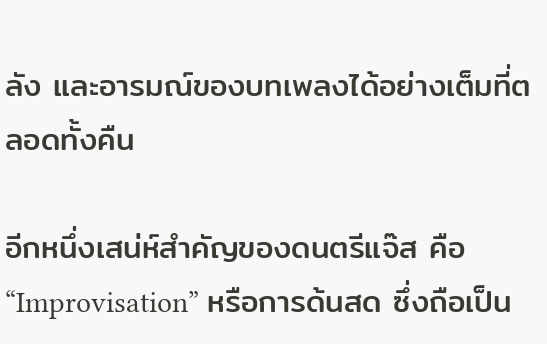ลัง และอารมณ์ของบทเพลงได้อย่างเต็มที่ตลอดทั้งคืน

อีกหนึ่งเสน่ห์สำคัญของดนตรีแจ๊ส คือ “Improvisation” หรือการด้นสด ซึ่งถือเป็น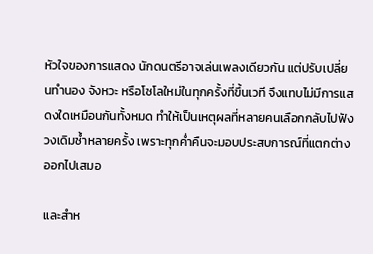หัวใจของการแสดง นักดนตรีอาจเล่นเพลงเดียวกัน แต่ปรับเปลี่ยนทำนอง จังหวะ หรือโซโลใหม่ในทุกครั้งที่ขึ้นเวที จึงแทบไม่มีการแสดงใดเหมือนกันทั้งหมด ทำให้เป็นเหตุผลที่หลายคนเลือกกลับไปฟังวงเดิมซ้ำหลายครั้ง เพราะทุกค่ำคืนจะมอบประสบการณ์ที่แตกต่างออกไปเสมอ

และสำห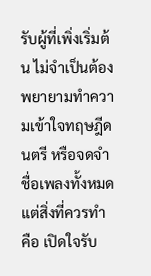รับผู้ที่เพิ่งเริ่มต้น ไม่จำเป็นต้องพยายามทำความเข้าใจทฤษฎีดนตรี หรือจดจำชื่อเพลงทั้งหมด แต่สิ่งที่ควรทำ คือ เปิดใจรับ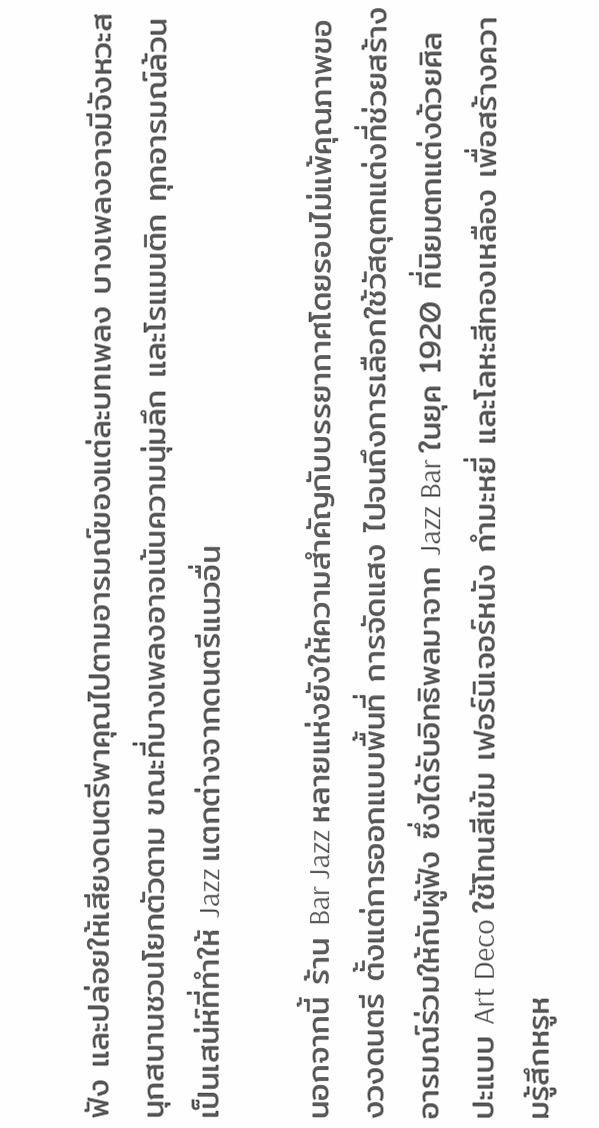ฟัง และปล่อยให้เสียงดนตรีพาคุณไปตามอารมณ์ของแต่ละบทเพลง บางเพลงอาจมีจังหวะสนุกสนานชวนโยกตัวตาม ขณะที่บางเพลงอาจเน้นความนุ่มลึก และโรแมนติก ทุกอารมณ์ล้วนเป็นเสน่ห์ที่ทำให้ Jazz แตกต่างจากดนตรีแนวอื่น

นอกจากนี้ ร้าน Bar Jazz หลายแห่งยังให้ความสำคัญกับบรรยากาศโดยรอบไม่แพ้คุณภาพของวงดนตรี ตั้งแต่การออกแบบพื้นที่ การจัดแสง ไปจนถึงการเลือกใช้วัสดุตกแต่งที่ช่วยสร้างอารมณ์ร่วมให้กับผู้ฟัง ซึ่งได้รับอิทธิพลมาจาก Jazz Bar ในยุค 1920 ที่นิยมตกแต่งด้วยศิลปะแบบ Art Deco ใช้โทนสีเข้ม เฟอร์นิเจอร์หนัง กำมะหยี่ และโลหะสีทองเหลือง เพื่อสร้างความรู้สึกหรูห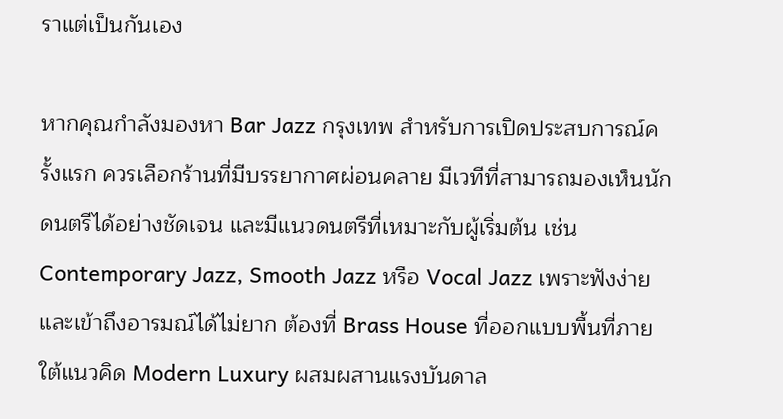ราแต่เป็นกันเอง

หากคุณกำลังมองหา Bar Jazz กรุงเทพ สำหรับการเปิดประสบการณ์ครั้งแรก ควรเลือกร้านที่มีบรรยากาศผ่อนคลาย มีเวทีที่สามารถมองเห็นนักดนตรีได้อย่างชัดเจน และมีแนวดนตรีที่เหมาะกับผู้เริ่มต้น เช่น Contemporary Jazz, Smooth Jazz หรือ Vocal Jazz เพราะฟังง่ายและเข้าถึงอารมณ์ได้ไม่ยาก ต้องที่ Brass House ที่ออกแบบพื้นที่ภายใต้แนวคิด Modern Luxury ผสมผสานแรงบันดาล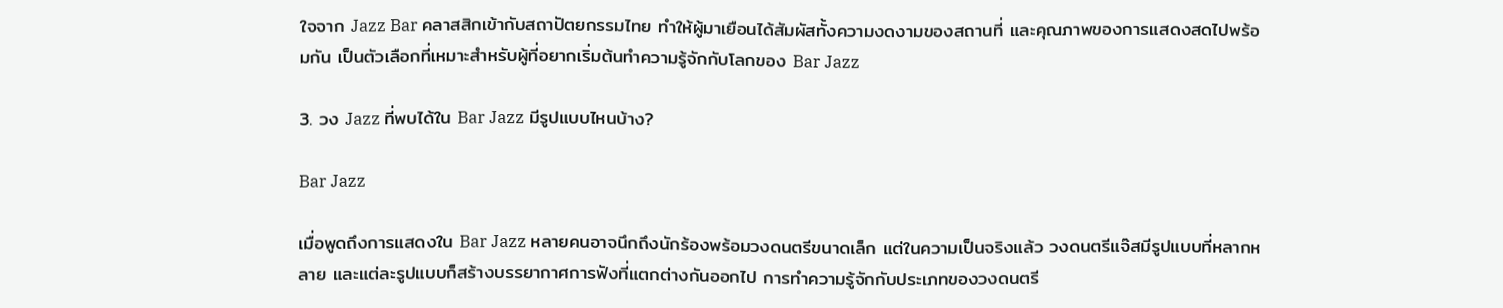ใจจาก Jazz Bar คลาสสิกเข้ากับสถาปัตยกรรมไทย ทำให้ผู้มาเยือนได้สัมผัสทั้งความงดงามของสถานที่ และคุณภาพของการแสดงสดไปพร้อมกัน เป็นตัวเลือกที่เหมาะสำหรับผู้ที่อยากเริ่มต้นทำความรู้จักกับโลกของ Bar Jazz

3. วง Jazz ที่พบได้ใน Bar Jazz มีรูปแบบไหนบ้าง?

Bar Jazz

เมื่อพูดถึงการแสดงใน Bar Jazz หลายคนอาจนึกถึงนักร้องพร้อมวงดนตรีขนาดเล็ก แต่ในความเป็นจริงแล้ว วงดนตรีแจ๊สมีรูปแบบที่หลากหลาย และแต่ละรูปแบบก็สร้างบรรยากาศการฟังที่แตกต่างกันออกไป การทำความรู้จักกับประเภทของวงดนตรี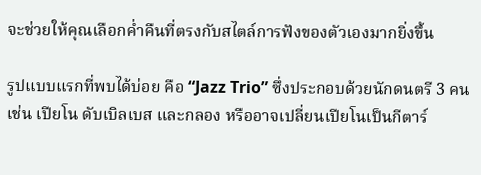จะช่วยให้คุณเลือกค่ำคืนที่ตรงกับสไตล์การฟังของตัวเองมากยิ่งขึ้น

รูปแบบแรกที่พบได้บ่อย คือ “Jazz Trio” ซึ่งประกอบด้วยนักดนตรี 3 คน เช่น เปียโน ดับเบิลเบส และกลอง หรืออาจเปลี่ยนเปียโนเป็นกีตาร์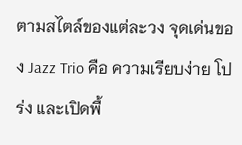ตามสไตล์ของแต่ละวง จุดเด่นของ Jazz Trio คือ ความเรียบง่าย โปร่ง และเปิดพื้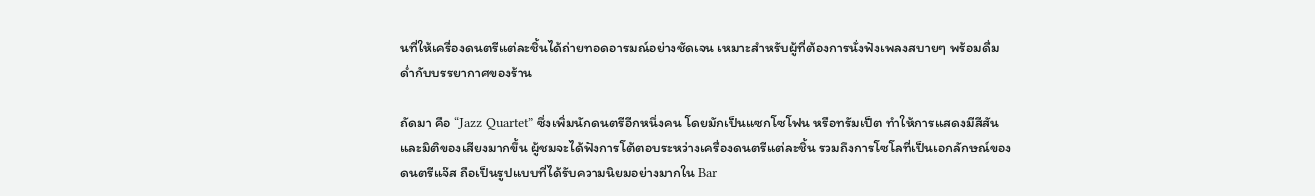นที่ให้เครื่องดนตรีแต่ละชิ้นได้ถ่ายทอดอารมณ์อย่างชัดเจน เหมาะสำหรับผู้ที่ต้องการนั่งฟังเพลงสบายๆ พร้อมดื่มด่ำกับบรรยากาศของร้าน

ถัดมา คือ “Jazz Quartet” ซึ่งเพิ่มนักดนตรีอีกหนึ่งคน โดยมักเป็นแซกโซโฟน หรือทรัมเป็ต ทำให้การแสดงมีสีสัน และมิติของเสียงมากขึ้น ผู้ชมจะได้ฟังการโต้ตอบระหว่างเครื่องดนตรีแต่ละชิ้น รวมถึงการโซโลที่เป็นเอกลักษณ์ของดนตรีแจ๊ส ถือเป็นรูปแบบที่ได้รับความนิยมอย่างมากใน Bar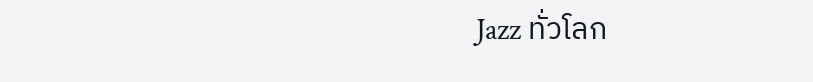Jazz ทั่วโลก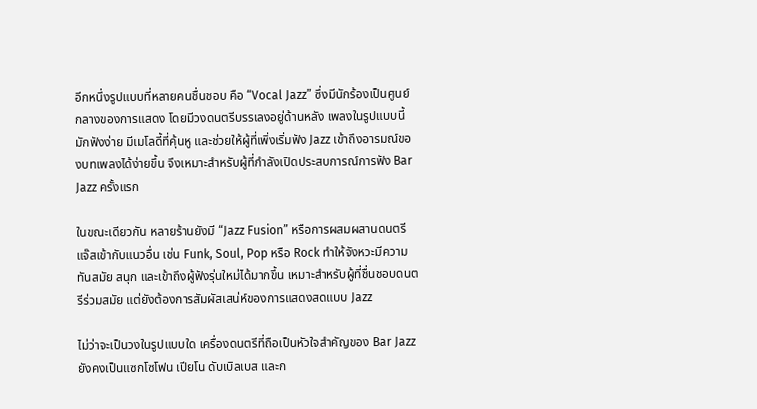อีกหนึ่งรูปแบบที่หลายคนชื่นชอบ คือ “Vocal Jazz” ซึ่งมีนักร้องเป็นศูนย์กลางของการแสดง โดยมีวงดนตรีบรรเลงอยู่ด้านหลัง เพลงในรูปแบบนี้มักฟังง่าย มีเมโลดี้ที่คุ้นหู และช่วยให้ผู้ที่เพิ่งเริ่มฟัง Jazz เข้าถึงอารมณ์ของบทเพลงได้ง่ายขึ้น จึงเหมาะสำหรับผู้ที่กำลังเปิดประสบการณ์การฟัง Bar Jazz ครั้งแรก

ในขณะเดียวกัน หลายร้านยังมี “Jazz Fusion” หรือการผสมผสานดนตรีแจ๊สเข้ากับแนวอื่น เช่น Funk, Soul, Pop หรือ Rock ทำให้จังหวะมีความทันสมัย สนุก และเข้าถึงผู้ฟังรุ่นใหม่ได้มากขึ้น เหมาะสำหรับผู้ที่ชื่นชอบดนตรีร่วมสมัย แต่ยังต้องการสัมผัสเสน่ห์ของการแสดงสดแบบ Jazz

ไม่ว่าจะเป็นวงในรูปแบบใด เครื่องดนตรีที่ถือเป็นหัวใจสำคัญของ Bar Jazz ยังคงเป็นแซกโซโฟน เปียโน ดับเบิลเบส และก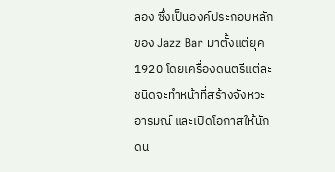ลอง ซึ่งเป็นองค์ประกอบหลักของ Jazz Bar มาตั้งแต่ยุค 1920 โดยเครื่องดนตรีแต่ละชนิดจะทำหน้าที่สร้างจังหวะ อารมณ์ และเปิดโอกาสให้นักดน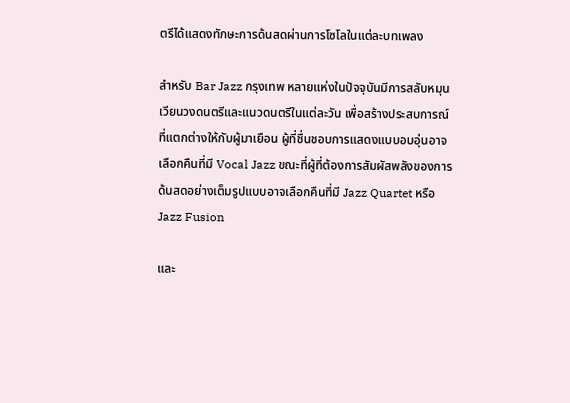ตรีได้แสดงทักษะการด้นสดผ่านการโซโลในแต่ละบทเพลง

สำหรับ Bar Jazz กรุงเทพ หลายแห่งในปัจจุบันมีการสลับหมุนเวียนวงดนตรีและแนวดนตรีในแต่ละวัน เพื่อสร้างประสบการณ์ที่แตกต่างให้กับผู้มาเยือน ผู้ที่ชื่นชอบการแสดงแบบอบอุ่นอาจเลือกคืนที่มี Vocal Jazz ขณะที่ผู้ที่ต้องการสัมผัสพลังของการด้นสดอย่างเต็มรูปแบบอาจเลือกคืนที่มี Jazz Quartet หรือ Jazz Fusion

และ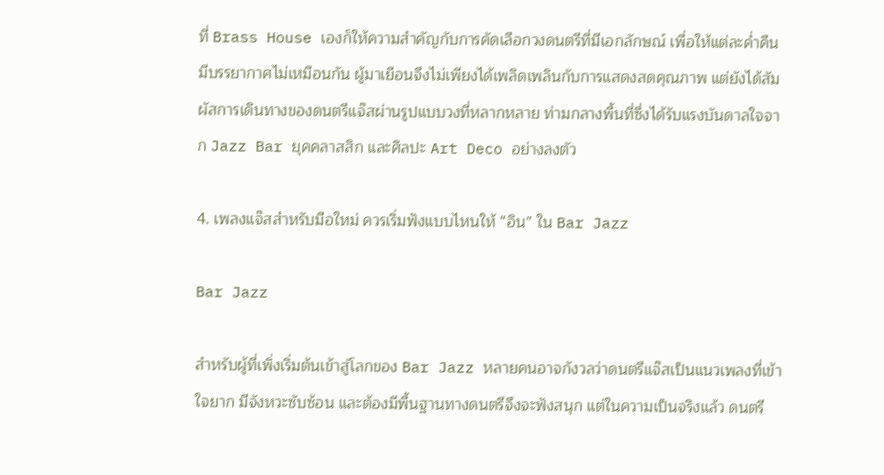ที่ Brass House เองก็ให้ความสำคัญกับการคัดเลือกวงดนตรีที่มีเอกลักษณ์ เพื่อให้แต่ละค่ำคืนมีบรรยากาศไม่เหมือนกัน ผู้มาเยือนจึงไม่เพียงได้เพลิดเพลินกับการแสดงสดคุณภาพ แต่ยังได้สัมผัสการเดินทางของดนตรีแจ๊สผ่านรูปแบบวงที่หลากหลาย ท่ามกลางพื้นที่ซึ่งได้รับแรงบันดาลใจจาก Jazz Bar ยุคคลาสสิก และศิลปะ Art Deco อย่างลงตัว

4. เพลงแจ๊สสำหรับมือใหม่ ควรเริ่มฟังแบบไหนให้ “อิน” ใน Bar Jazz

Bar Jazz

สำหรับผู้ที่เพิ่งเริ่มต้นเข้าสู่โลกของ Bar Jazz หลายคนอาจกังวลว่าดนตรีแจ๊สเป็นแนวเพลงที่เข้าใจยาก มีจังหวะซับซ้อน และต้องมีพื้นฐานทางดนตรีจึงจะฟังสนุก แต่ในความเป็นจริงแล้ว ดนตรี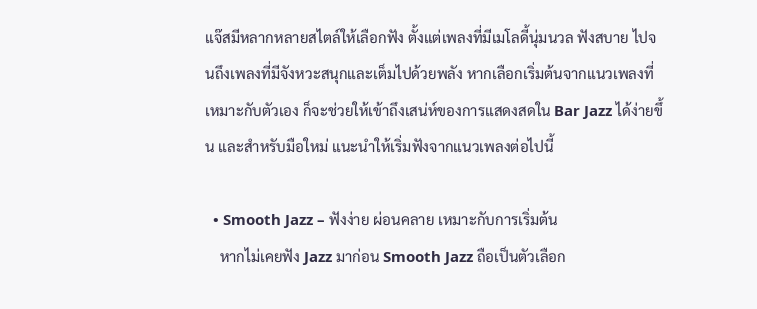แจ๊สมีหลากหลายสไตล์ให้เลือกฟัง ตั้งแต่เพลงที่มีเมโลดี้นุ่มนวล ฟังสบาย ไปจนถึงเพลงที่มีจังหวะสนุกและเต็มไปด้วยพลัง หากเลือกเริ่มต้นจากแนวเพลงที่เหมาะกับตัวเอง ก็จะช่วยให้เข้าถึงเสน่ห์ของการแสดงสดใน Bar Jazz ได้ง่ายขึ้น และสำหรับมือใหม่ แนะนำให้เริ่มฟังจากแนวเพลงต่อไปนี้

  • Smooth Jazz – ฟังง่าย ผ่อนคลาย เหมาะกับการเริ่มต้น
    หากไม่เคยฟัง Jazz มาก่อน Smooth Jazz ถือเป็นตัวเลือก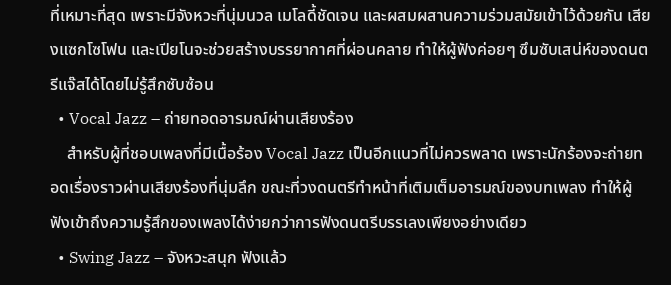ที่เหมาะที่สุด เพราะมีจังหวะที่นุ่มนวล เมโลดี้ชัดเจน และผสมผสานความร่วมสมัยเข้าไว้ด้วยกัน เสียงแซกโซโฟน และเปียโนจะช่วยสร้างบรรยากาศที่ผ่อนคลาย ทำให้ผู้ฟังค่อยๆ ซึมซับเสน่ห์ของดนตรีแจ๊สได้โดยไม่รู้สึกซับซ้อน
  • Vocal Jazz – ถ่ายทอดอารมณ์ผ่านเสียงร้อง
    สำหรับผู้ที่ชอบเพลงที่มีเนื้อร้อง Vocal Jazz เป็นอีกแนวที่ไม่ควรพลาด เพราะนักร้องจะถ่ายทอดเรื่องราวผ่านเสียงร้องที่นุ่มลึก ขณะที่วงดนตรีทำหน้าที่เติมเต็มอารมณ์ของบทเพลง ทำให้ผู้ฟังเข้าถึงความรู้สึกของเพลงได้ง่ายกว่าการฟังดนตรีบรรเลงเพียงอย่างเดียว
  • Swing Jazz – จังหวะสนุก ฟังแล้ว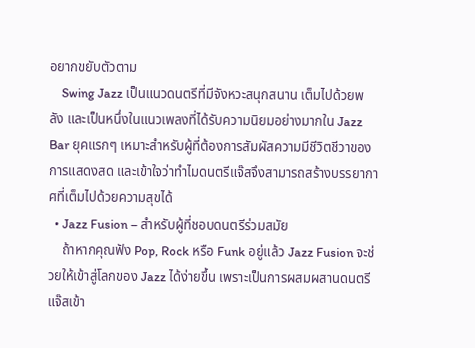อยากขยับตัวตาม
    Swing Jazz เป็นแนวดนตรีที่มีจังหวะสนุกสนาน เต็มไปด้วยพลัง และเป็นหนึ่งในแนวเพลงที่ได้รับความนิยมอย่างมากใน Jazz Bar ยุคแรกๆ เหมาะสำหรับผู้ที่ต้องการสัมผัสความมีชีวิตชีวาของการแสดงสด และเข้าใจว่าทำไมดนตรีแจ๊สจึงสามารถสร้างบรรยากาศที่เต็มไปด้วยความสุขได้
  • Jazz Fusion – สำหรับผู้ที่ชอบดนตรีร่วมสมัย
    ถ้าหากคุณฟัง Pop, Rock หรือ Funk อยู่แล้ว Jazz Fusion จะช่วยให้เข้าสู่โลกของ Jazz ได้ง่ายขึ้น เพราะเป็นการผสมผสานดนตรีแจ๊สเข้า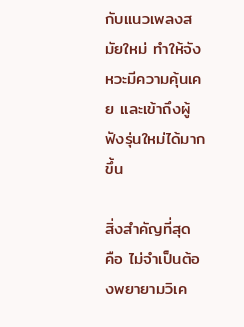กับแนวเพลงสมัยใหม่ ทำให้จังหวะมีความคุ้นเคย และเข้าถึงผู้ฟังรุ่นใหม่ได้มากขึ้น

สิ่งสำคัญที่สุด คือ ไม่จำเป็นต้องพยายามวิเค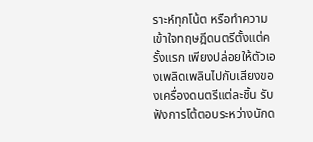ราะห์ทุกโน้ต หรือทำความเข้าใจทฤษฎีดนตรีตั้งแต่ครั้งแรก เพียงปล่อยให้ตัวเองเพลิดเพลินไปกับเสียงของเครื่องดนตรีแต่ละชิ้น รับฟังการโต้ตอบระหว่างนักด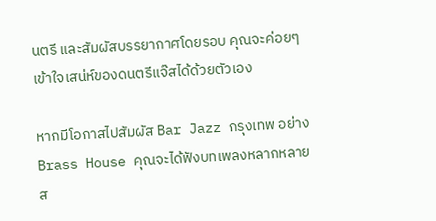นตรี และสัมผัสบรรยากาศโดยรอบ คุณจะค่อยๆ เข้าใจเสน่ห์ของดนตรีแจ๊สได้ด้วยตัวเอง

หากมีโอกาสไปสัมผัส Bar Jazz กรุงเทพ อย่าง Brass House คุณจะได้ฟังบทเพลงหลากหลายส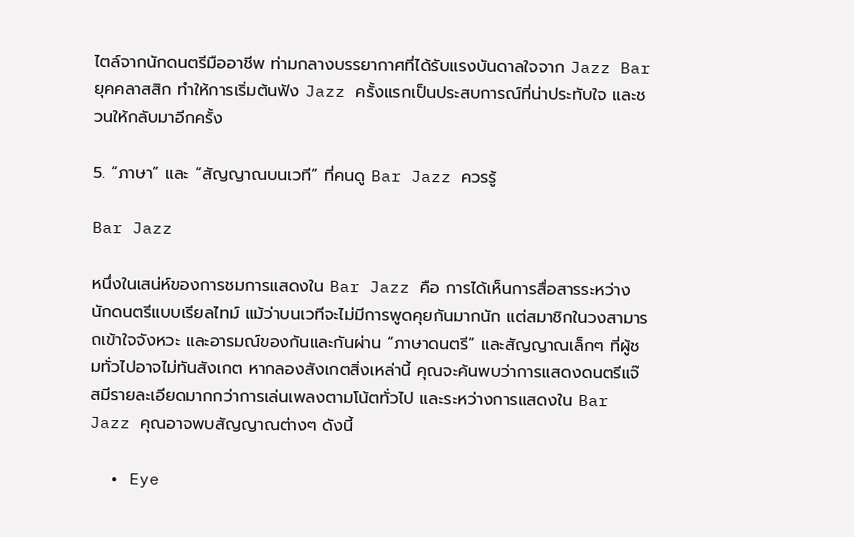ไตล์จากนักดนตรีมืออาชีพ ท่ามกลางบรรยากาศที่ได้รับแรงบันดาลใจจาก Jazz Bar ยุคคลาสสิก ทำให้การเริ่มต้นฟัง Jazz ครั้งแรกเป็นประสบการณ์ที่น่าประทับใจ และชวนให้กลับมาอีกครั้ง

5. “ภาษา” และ “สัญญาณบนเวที” ที่คนดู Bar Jazz ควรรู้

Bar Jazz

หนึ่งในเสน่ห์ของการชมการแสดงใน Bar Jazz คือ การได้เห็นการสื่อสารระหว่างนักดนตรีแบบเรียลไทม์ แม้ว่าบนเวทีจะไม่มีการพูดคุยกันมากนัก แต่สมาชิกในวงสามารถเข้าใจจังหวะ และอารมณ์ของกันและกันผ่าน “ภาษาดนตรี” และสัญญาณเล็กๆ ที่ผู้ชมทั่วไปอาจไม่ทันสังเกต หากลองสังเกตสิ่งเหล่านี้ คุณจะค้นพบว่าการแสดงดนตรีแจ๊สมีรายละเอียดมากกว่าการเล่นเพลงตามโน้ตทั่วไป และระหว่างการแสดงใน Bar Jazz คุณอาจพบสัญญาณต่างๆ ดังนี้

  • Eye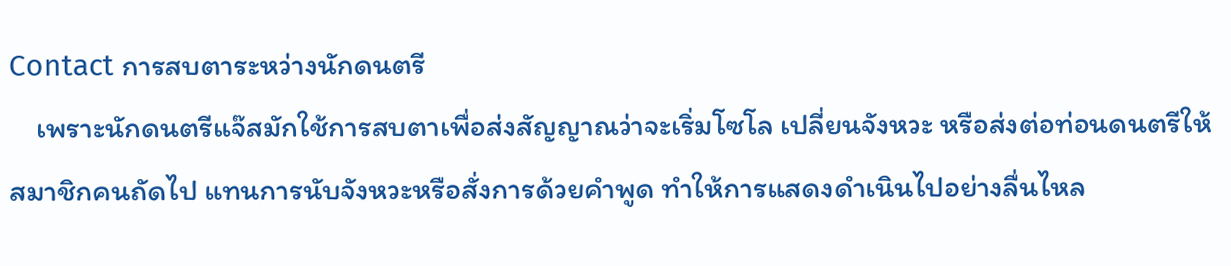Contact การสบตาระหว่างนักดนตรี
    เพราะนักดนตรีแจ๊สมักใช้การสบตาเพื่อส่งสัญญาณว่าจะเริ่มโซโล เปลี่ยนจังหวะ หรือส่งต่อท่อนดนตรีให้สมาชิกคนถัดไป แทนการนับจังหวะหรือสั่งการด้วยคำพูด ทำให้การแสดงดำเนินไปอย่างลื่นไหล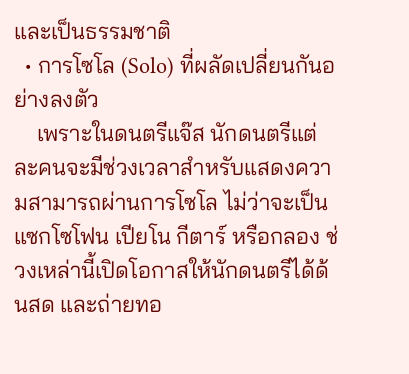และเป็นธรรมชาติ
  • การโซโล (Solo) ที่ผลัดเปลี่ยนกันอย่างลงตัว
    เพราะในดนตรีแจ๊ส นักดนตรีแต่ละคนจะมีช่วงเวลาสำหรับแสดงความสามารถผ่านการโซโล ไม่ว่าจะเป็นแซกโซโฟน เปียโน กีตาร์ หรือกลอง ช่วงเหล่านี้เปิดโอกาสให้นักดนตรีได้ด้นสด และถ่ายทอ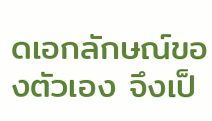ดเอกลักษณ์ของตัวเอง จึงเป็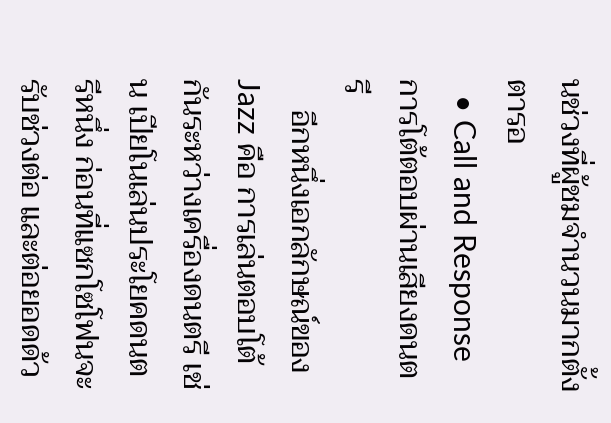นช่วงที่ผู้ชมจำนวนมากตั้งตารอ
  • Call and Response การโต้ตอบผ่านเสียงดนตรี
    อีกหนึ่งเอกลักษณ์ของ Jazz คือ การเล่นตอบโต้กันระหว่างเครื่องดนตรี เช่น เปียโนเล่นประโยคดนตรีหนึ่ง ก่อนที่แซกโซโฟนจะรับช่วงต่อ และต่อยอดด้ว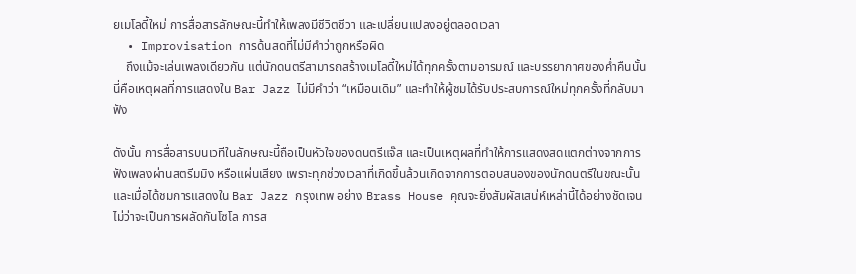ยเมโลดี้ใหม่ การสื่อสารลักษณะนี้ทำให้เพลงมีชีวิตชีวา และเปลี่ยนแปลงอยู่ตลอดเวลา
  • Improvisation การด้นสดที่ไม่มีคำว่าถูกหรือผิด
    ถึงแม้จะเล่นเพลงเดียวกัน แต่นักดนตรีสามารถสร้างเมโลดี้ใหม่ได้ทุกครั้งตามอารมณ์ และบรรยากาศของค่ำคืนนั้น นี่คือเหตุผลที่การแสดงใน Bar Jazz ไม่มีคำว่า “เหมือนเดิม” และทำให้ผู้ชมได้รับประสบการณ์ใหม่ทุกครั้งที่กลับมาฟัง

ดังนั้น การสื่อสารบนเวทีในลักษณะนี้ถือเป็นหัวใจของดนตรีแจ๊ส และเป็นเหตุผลที่ทำให้การแสดงสดแตกต่างจากการฟังเพลงผ่านสตรีมมิง หรือแผ่นเสียง เพราะทุกช่วงเวลาที่เกิดขึ้นล้วนเกิดจากการตอบสนองของนักดนตรีในขณะนั้น และเมื่อได้ชมการแสดงใน Bar Jazz กรุงเทพ อย่าง Brass House คุณจะยิ่งสัมผัสเสน่ห์เหล่านี้ได้อย่างชัดเจน ไม่ว่าจะเป็นการผลัดกันโซโล การส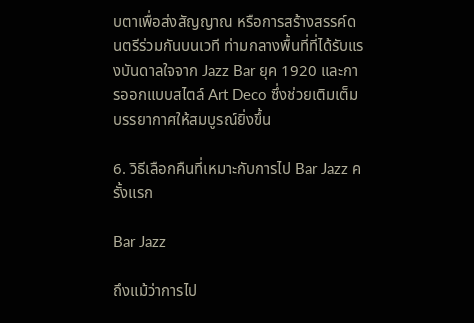บตาเพื่อส่งสัญญาณ หรือการสร้างสรรค์ดนตรีร่วมกันบนเวที ท่ามกลางพื้นที่ที่ได้รับแรงบันดาลใจจาก Jazz Bar ยุค 1920 และการออกแบบสไตล์ Art Deco ซึ่งช่วยเติมเต็มบรรยากาศให้สมบูรณ์ยิ่งขึ้น

6. วิธีเลือกคืนที่เหมาะกับการไป Bar Jazz ครั้งแรก

Bar Jazz

ถึงแม้ว่าการไป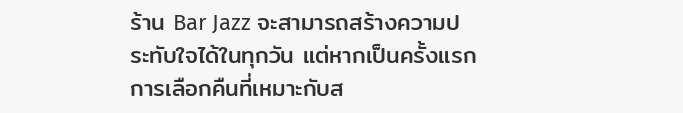ร้าน Bar Jazz จะสามารถสร้างความประทับใจได้ในทุกวัน แต่หากเป็นครั้งแรก การเลือกคืนที่เหมาะกับส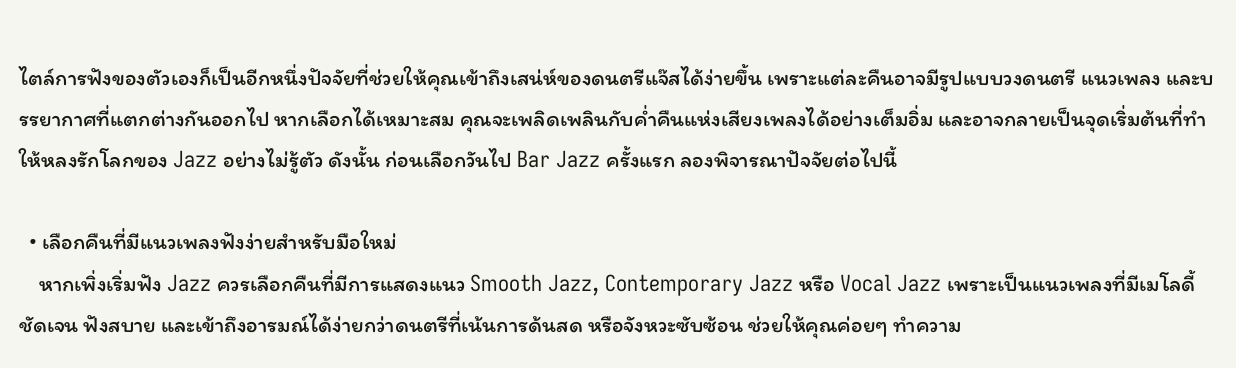ไตล์การฟังของตัวเองก็เป็นอีกหนึ่งปัจจัยที่ช่วยให้คุณเข้าถึงเสน่ห์ของดนตรีแจ๊สได้ง่ายขึ้น เพราะแต่ละคืนอาจมีรูปแบบวงดนตรี แนวเพลง และบรรยากาศที่แตกต่างกันออกไป หากเลือกได้เหมาะสม คุณจะเพลิดเพลินกับค่ำคืนแห่งเสียงเพลงได้อย่างเต็มอิ่ม และอาจกลายเป็นจุดเริ่มต้นที่ทำให้หลงรักโลกของ Jazz อย่างไม่รู้ตัว ดังนั้น ก่อนเลือกวันไป Bar Jazz ครั้งแรก ลองพิจารณาปัจจัยต่อไปนี้

  • เลือกคืนที่มีแนวเพลงฟังง่ายสำหรับมือใหม่
    หากเพิ่งเริ่มฟัง Jazz ควรเลือกคืนที่มีการแสดงแนว Smooth Jazz, Contemporary Jazz หรือ Vocal Jazz เพราะเป็นแนวเพลงที่มีเมโลดี้ชัดเจน ฟังสบาย และเข้าถึงอารมณ์ได้ง่ายกว่าดนตรีที่เน้นการด้นสด หรือจังหวะซับซ้อน ช่วยให้คุณค่อยๆ ทำความ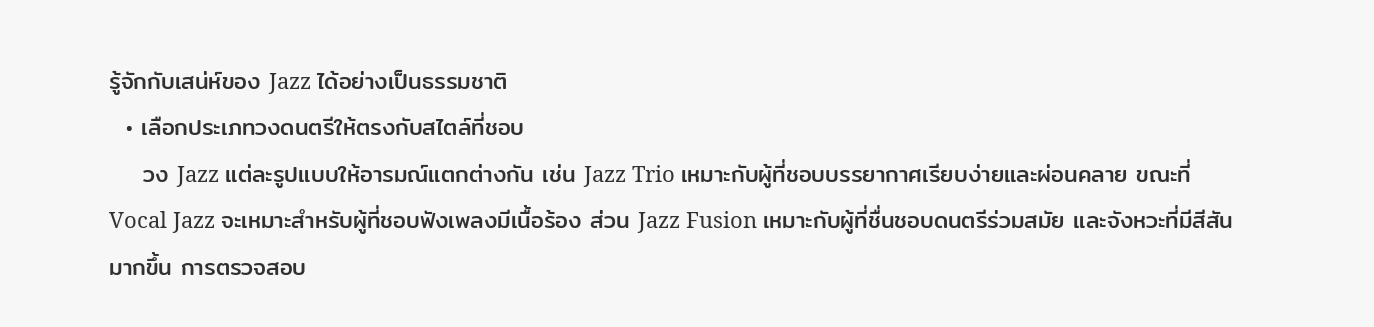รู้จักกับเสน่ห์ของ Jazz ได้อย่างเป็นธรรมชาติ
  • เลือกประเภทวงดนตรีให้ตรงกับสไตล์ที่ชอบ
    วง Jazz แต่ละรูปแบบให้อารมณ์แตกต่างกัน เช่น Jazz Trio เหมาะกับผู้ที่ชอบบรรยากาศเรียบง่ายและผ่อนคลาย ขณะที่ Vocal Jazz จะเหมาะสำหรับผู้ที่ชอบฟังเพลงมีเนื้อร้อง ส่วน Jazz Fusion เหมาะกับผู้ที่ชื่นชอบดนตรีร่วมสมัย และจังหวะที่มีสีสันมากขึ้น การตรวจสอบ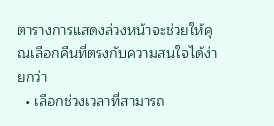ตารางการแสดงล่วงหน้าจะช่วยให้คุณเลือกคืนที่ตรงกับความสนใจได้ง่ายกว่า
  • เลือกช่วงเวลาที่สามารถ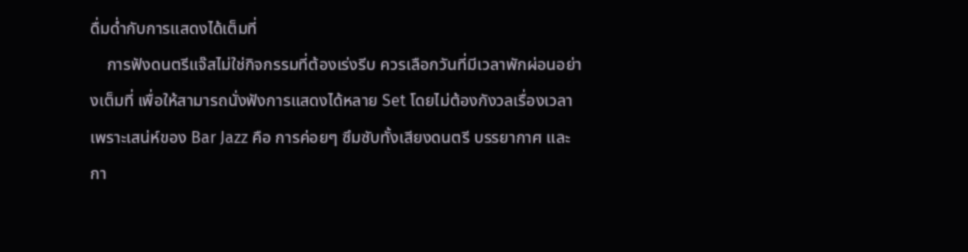ดื่มด่ำกับการแสดงได้เต็มที่
    การฟังดนตรีแจ๊สไม่ใช่กิจกรรมที่ต้องเร่งรีบ ควรเลือกวันที่มีเวลาพักผ่อนอย่างเต็มที่ เพื่อให้สามารถนั่งฟังการแสดงได้หลาย Set โดยไม่ต้องกังวลเรื่องเวลา เพราะเสน่ห์ของ Bar Jazz คือ การค่อยๆ ซึมซับทั้งเสียงดนตรี บรรยากาศ และกา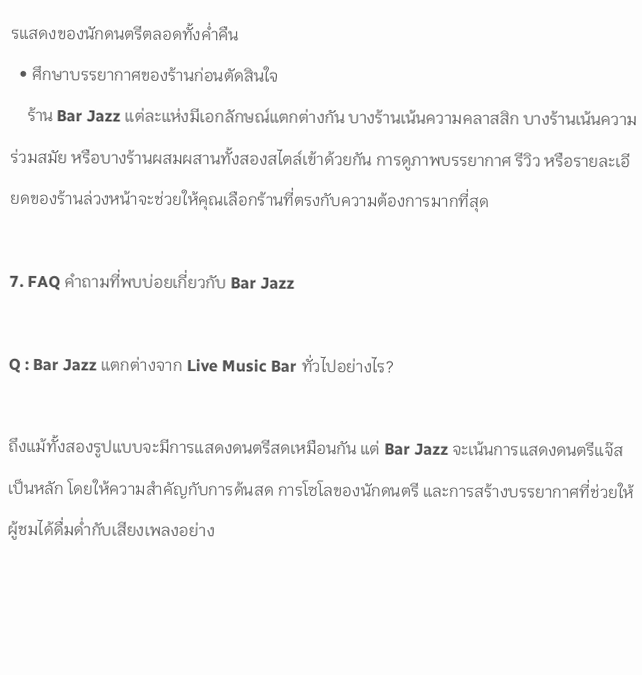รแสดงของนักดนตรีตลอดทั้งค่ำคืน
  • ศึกษาบรรยากาศของร้านก่อนตัดสินใจ
    ร้าน Bar Jazz แต่ละแห่งมีเอกลักษณ์แตกต่างกัน บางร้านเน้นความคลาสสิก บางร้านเน้นความร่วมสมัย หรือบางร้านผสมผสานทั้งสองสไตล์เข้าด้วยกัน การดูภาพบรรยากาศ รีวิว หรือรายละเอียดของร้านล่วงหน้าจะช่วยให้คุณเลือกร้านที่ตรงกับความต้องการมากที่สุด

7. FAQ คำถามที่พบบ่อยเกี่ยวกับ Bar Jazz

Q : Bar Jazz แตกต่างจาก Live Music Bar ทั่วไปอย่างไร?

ถึงแม้ทั้งสองรูปแบบจะมีการแสดงดนตรีสดเหมือนกัน แต่ Bar Jazz จะเน้นการแสดงดนตรีแจ๊สเป็นหลัก โดยให้ความสำคัญกับการด้นสด การโซโลของนักดนตรี และการสร้างบรรยากาศที่ช่วยให้ผู้ชมได้ดื่มด่ำกับเสียงเพลงอย่าง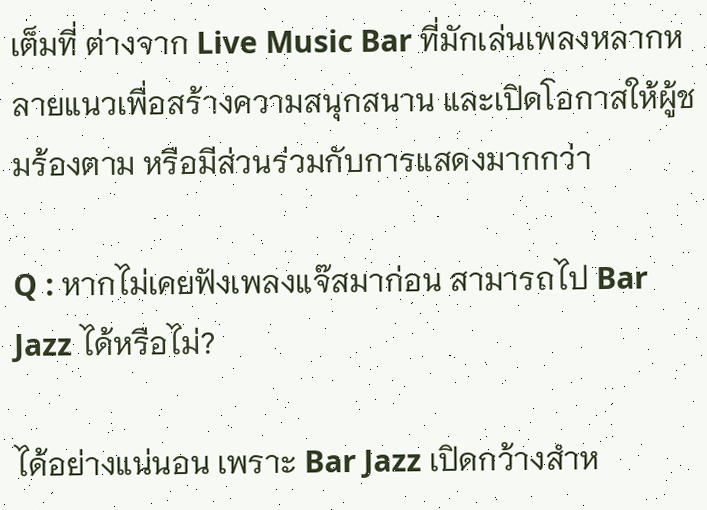เต็มที่ ต่างจาก Live Music Bar ที่มักเล่นเพลงหลากหลายแนวเพื่อสร้างความสนุกสนาน และเปิดโอกาสให้ผู้ชมร้องตาม หรือมีส่วนร่วมกับการแสดงมากกว่า

Q : หากไม่เคยฟังเพลงแจ๊สมาก่อน สามารถไป Bar Jazz ได้หรือไม่?

ได้อย่างแน่นอน เพราะ Bar Jazz เปิดกว้างสำห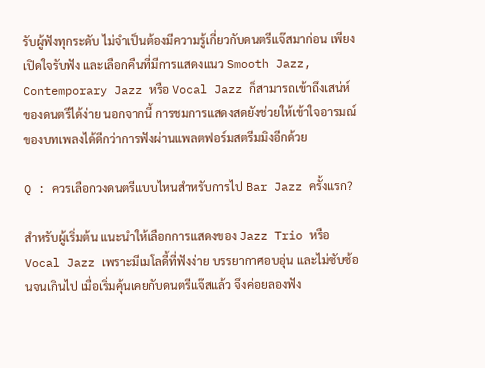รับผู้ฟังทุกระดับ ไม่จำเป็นต้องมีความรู้เกี่ยวกับดนตรีแจ๊สมาก่อน เพียงเปิดใจรับฟัง และเลือกคืนที่มีการแสดงแนว Smooth Jazz, Contemporary Jazz หรือ Vocal Jazz ก็สามารถเข้าถึงเสน่ห์ของดนตรีได้ง่าย นอกจากนี้ การชมการแสดงสดยังช่วยให้เข้าใจอารมณ์ของบทเพลงได้ดีกว่าการฟังผ่านแพลตฟอร์มสตรีมมิงอีกด้วย

Q : ควรเลือกวงดนตรีแบบไหนสำหรับการไป Bar Jazz ครั้งแรก?

สำหรับผู้เริ่มต้น แนะนำให้เลือกการแสดงของ Jazz Trio หรือ Vocal Jazz เพราะมีเมโลดี้ที่ฟังง่าย บรรยากาศอบอุ่น และไม่ซับซ้อนจนเกินไป เมื่อเริ่มคุ้นเคยกับดนตรีแจ๊สแล้ว จึงค่อยลองฟัง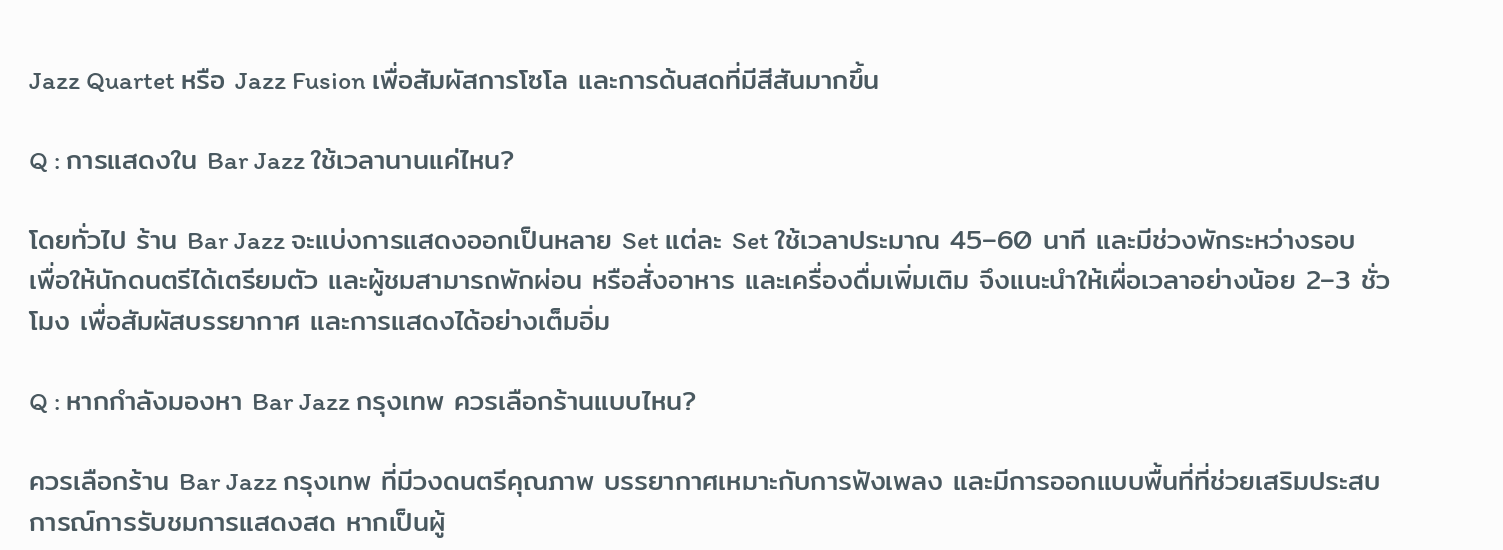Jazz Quartet หรือ Jazz Fusion เพื่อสัมผัสการโซโล และการด้นสดที่มีสีสันมากขึ้น

Q : การแสดงใน Bar Jazz ใช้เวลานานแค่ไหน?

โดยทั่วไป ร้าน Bar Jazz จะแบ่งการแสดงออกเป็นหลาย Set แต่ละ Set ใช้เวลาประมาณ 45–60 นาที และมีช่วงพักระหว่างรอบ เพื่อให้นักดนตรีได้เตรียมตัว และผู้ชมสามารถพักผ่อน หรือสั่งอาหาร และเครื่องดื่มเพิ่มเติม จึงแนะนำให้เผื่อเวลาอย่างน้อย 2–3 ชั่วโมง เพื่อสัมผัสบรรยากาศ และการแสดงได้อย่างเต็มอิ่ม

Q : หากกำลังมองหา Bar Jazz กรุงเทพ ควรเลือกร้านแบบไหน?

ควรเลือกร้าน Bar Jazz กรุงเทพ ที่มีวงดนตรีคุณภาพ บรรยากาศเหมาะกับการฟังเพลง และมีการออกแบบพื้นที่ที่ช่วยเสริมประสบการณ์การรับชมการแสดงสด หากเป็นผู้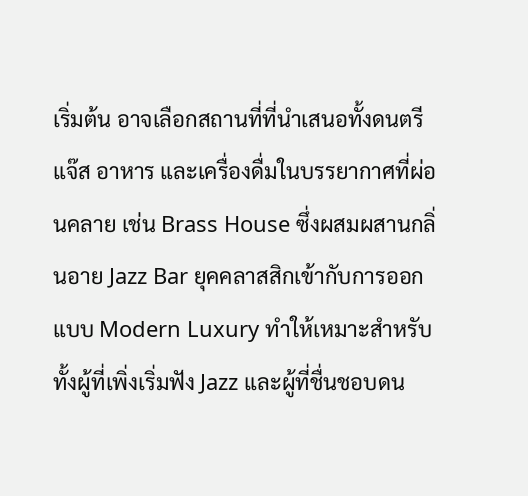เริ่มต้น อาจเลือกสถานที่ที่นำเสนอทั้งดนตรีแจ๊ส อาหาร และเครื่องดื่มในบรรยากาศที่ผ่อนคลาย เช่น Brass House ซึ่งผสมผสานกลิ่นอาย Jazz Bar ยุคคลาสสิกเข้ากับการออกแบบ Modern Luxury ทำให้เหมาะสำหรับทั้งผู้ที่เพิ่งเริ่มฟัง Jazz และผู้ที่ชื่นชอบดน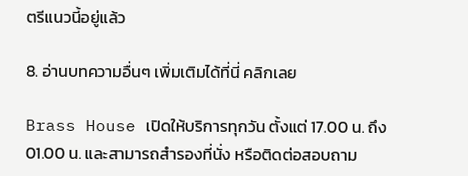ตรีแนวนี้อยู่แล้ว

8. อ่านบทความอื่นๆ เพิ่มเติมได้ที่นี่ คลิกเลย

Brass House เปิดให้บริการทุกวัน ตั้งแต่ 17.00 น. ถึง 01.00 น. และสามารถสำรองที่นั่ง หรือติดต่อสอบถาม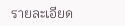รายละเอียด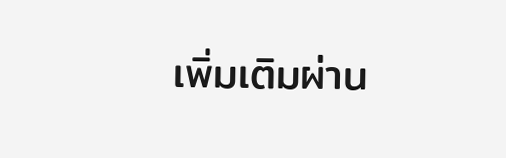เพิ่มเติมผ่าน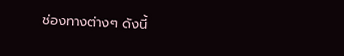ช่องทางต่างๆ ดังนี้